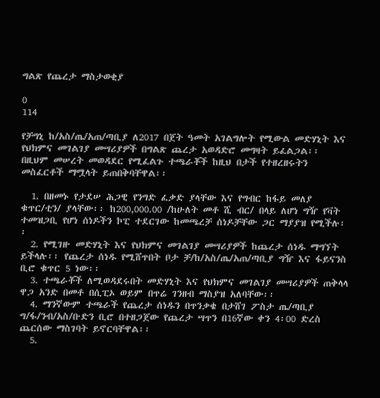ግልጽ የጨረታ ማስታወቂያ

0
114

የቻግኒ ከ/አስ/ጤ/አጠ/ጣቢያ ለ2017 በጀት ዓመት አገልግሎት የሚውል መድሃኒት እና የህክምና መገልገያ መሣሪያዎች በግልጽ ጨረታ አወዳድሮ መግዛት ይፈልጋል፡፡ በዚህም መሠረት መወዳደር የሚፈልጉ ተጫራቾች ከዚህ በታች የተዘረዘሩትን መስፈርቶች ማሟላት ይጠበቅባቸዋል፡፡

  1. በዘመኑ የታደሠ ሕጋዊ የንግድ ፈቃድ ያላቸው እና የግብር ከፋይ መለያ ቁጥር/ቲን/ ያላቸው፡፡ ከ200,000.00 /ከሁለት መቶ ሺ ብር/ በላይ ለሆነ ግዥ የቫት ተመዝጋቢ የሆነ ሰነዶችን ኮፒ ተደርገው ከመጫረቻ ሰነዶቻቸው ጋር ማያያዝ የሚችሉ፡፡
  2. የሚገዙ መድሃኒት እና የህክምና መገልገያ መሣሪያዎች ከጨረታ ሰነዱ ማግኘት ይችላሉ፡፡ የጨረታ ሰነዱ የሚሸጥበት ቦታ ቻ/ከ/አስ/ጤ/አጠ/ጣቢያ ግዥ እና ፋይናንስ ቢሮ ቁጥር 5 ነው፡፡
  3. ተጫራቾች ለሚወዳደሩበት መድሃኒት እና የህክምና መገልገያ መሣሪያዎች ጠቅላላ ዋጋ አንድ በመቶ በሲፒኦ ወይም በጥሬ ገንዘብ ማስያዝ አለባቸው፡፡
  4. ማንኛውም ተጫራች የጨረታ ሰነዱን በጥንቃቄ በታሸገ ፖስታ ጤ/ጣቢያ ግ/ፋ/ንብ/አስ/ቡድን ቢሮ በተዘጋጀው የጨረታ ሣጥን በ16ኛው ቀን 4፡00 ድረስ ጨርሰው ማስገባት ይኖርባቸዋል፡፡
  5.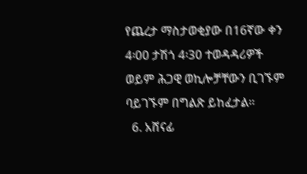የጨረታ ማስታወቂያው በ16ኛው ቀን 4፡00 ታሽጎ 4፡30 ተወዳዳሪዎች ወይም ሕጋዊ ወኪሎቻቸውን ቢገኙም ባይገኙም በግልጽ ይከፈታል፡፡
  6. አሸናፊ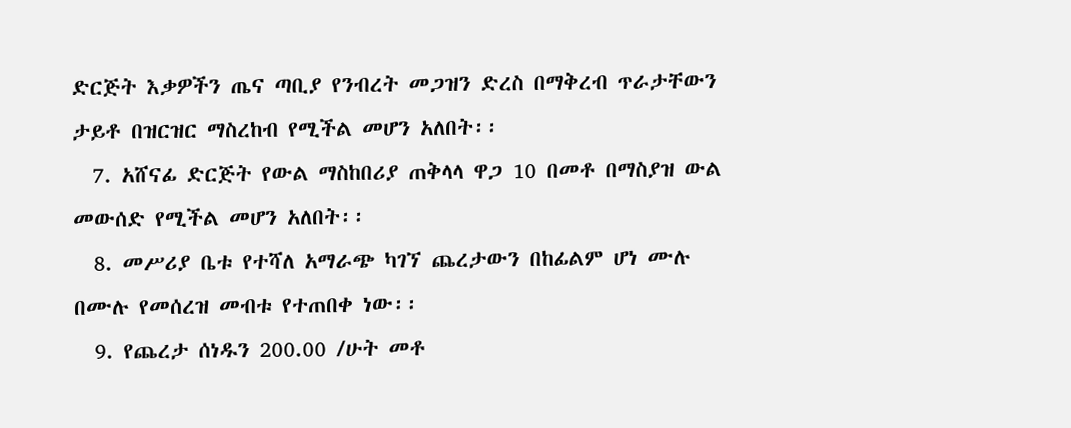ድርጅት እቃዎችን ጤና ጣቢያ የንብረት መጋዝን ድረስ በማቅረብ ጥራታቸውን ታይቶ በዝርዝር ማስረከብ የሚችል መሆን አለበት፡፡
  7. አሸናፊ ድርጅት የውል ማስከበሪያ ጠቅላላ ዋጋ 10 በመቶ በማስያዝ ውል መውሰድ የሚችል መሆን አለበት፡፡
  8. መሥሪያ ቤቱ የተሻለ አማራጭ ካገኘ ጨረታውን በከፊልም ሆነ ሙሉ በሙሉ የመሰረዝ መብቱ የተጠበቀ ነው፡፡
  9. የጨረታ ሰነዱን 200.00 /ሁት መቶ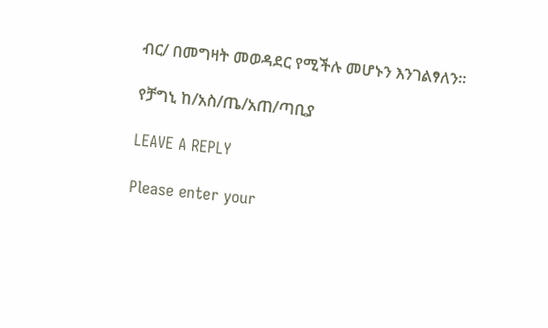ብር/ በመግዛት መወዳደር የሚችሉ መሆኑን እንገልፃለን፡፡

የቻግኒ ከ/አስ/ጤ/አጠ/ጣቢያ

LEAVE A REPLY

Please enter your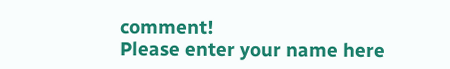comment!
Please enter your name here